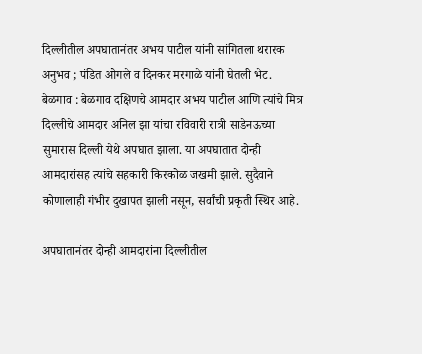दिल्लीतील अपघातानंतर अभय पाटील यांनी सांगितला थरारक अनुभव ; पंडित ओगले व दिनकर मरगाळे यांनी घेतली भेट.
बेळगाव : बेळगाव दक्षिणचे आमदार अभय पाटील आणि त्यांचे मित्र दिल्लीचे आमदार अनिल झा यांचा रविवारी रात्री साडेनऊच्या सुमारास दिल्ली येथे अपघात झाला. या अपघातात दोन्ही आमदारांसह त्यांचे सहकारी किरकोळ जखमी झाले. सुदैवाने कोणालाही गंभीर दुखापत झाली नसून, सर्वांची प्रकृती स्थिर आहे.

अपघातानंतर दोन्ही आमदारांना दिल्लीतील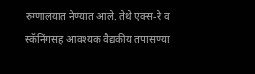रुग्णालयात नेण्यात आले. तेथे एक्स-रे व स्कॅनिंगसह आवश्यक वैद्यकीय तपासण्या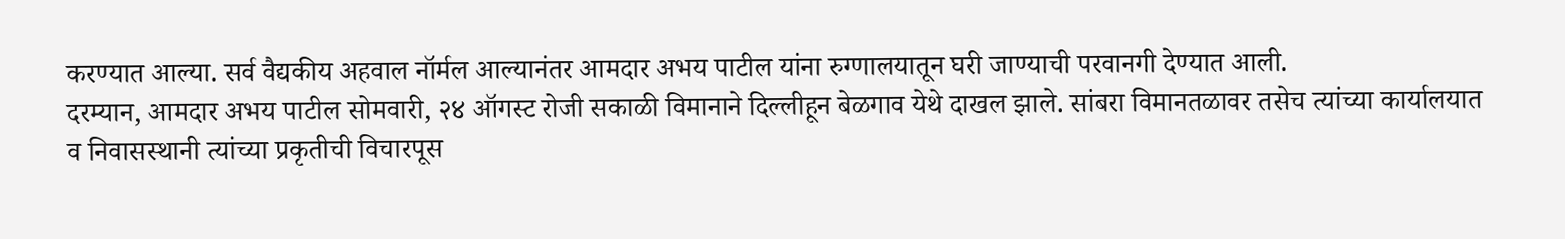करण्यात आल्या. सर्व वैद्यकीय अहवाल नॉर्मल आल्यानंतर आमदार अभय पाटील यांना रुग्णालयातून घरी जाण्याची परवानगी देण्यात आली.
दरम्यान, आमदार अभय पाटील सोमवारी, २४ ऑगस्ट रोजी सकाळी विमानाने दिल्लीहून बेळगाव येथे दाखल झाले. सांबरा विमानतळावर तसेच त्यांच्या कार्यालयात व निवासस्थानी त्यांच्या प्रकृतीची विचारपूस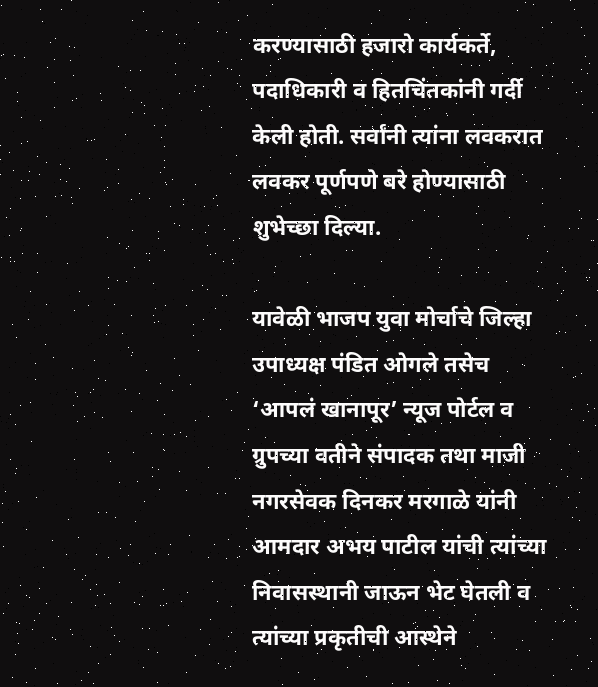करण्यासाठी हजारो कार्यकर्ते, पदाधिकारी व हितचिंतकांनी गर्दी केली होती. सर्वांनी त्यांना लवकरात लवकर पूर्णपणे बरे होण्यासाठी शुभेच्छा दिल्या.

यावेळी भाजप युवा मोर्चाचे जिल्हा उपाध्यक्ष पंडित ओगले तसेच ‘आपलं खानापूर’ न्यूज पोर्टल व ग्रुपच्या वतीने संपादक तथा माजी नगरसेवक दिनकर मरगाळे यांनी आमदार अभय पाटील यांची त्यांच्या निवासस्थानी जाऊन भेट घेतली व त्यांच्या प्रकृतीची आस्थेने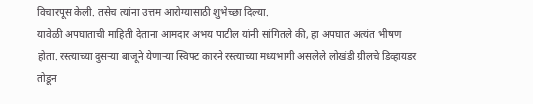विचारपूस केली. तसेच त्यांना उत्तम आरोग्यासाठी शुभेच्छा दिल्या.
यावेळी अपघाताची माहिती देताना आमदार अभय पाटील यांनी सांगितले की, हा अपघात अत्यंत भीषण होता. रस्त्याच्या दुसऱ्या बाजूने येणाऱ्या स्विफ्ट कारने रस्त्याच्या मध्यभागी असलेले लोखंडी ग्रीलचे डिव्हायडर तोडून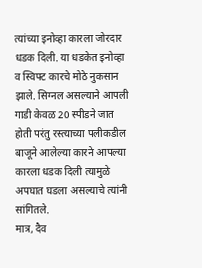त्यांच्या इनोव्हा कारला जोरदार धडक दिली. या धडकेत इनोव्हा व स्विफ्ट कारचे मोठे नुकसान झाले. सिग्नल असल्याने आपली गाडी केवळ 20 स्पीडने जात होती परंतु रस्त्याच्या पलीकडील बाजूने आलेल्या कारने आपल्या कारला धडक दिली त्यामुळे अपघात घडला असल्याचे त्यांनी सांगितले.
मात्र, दैव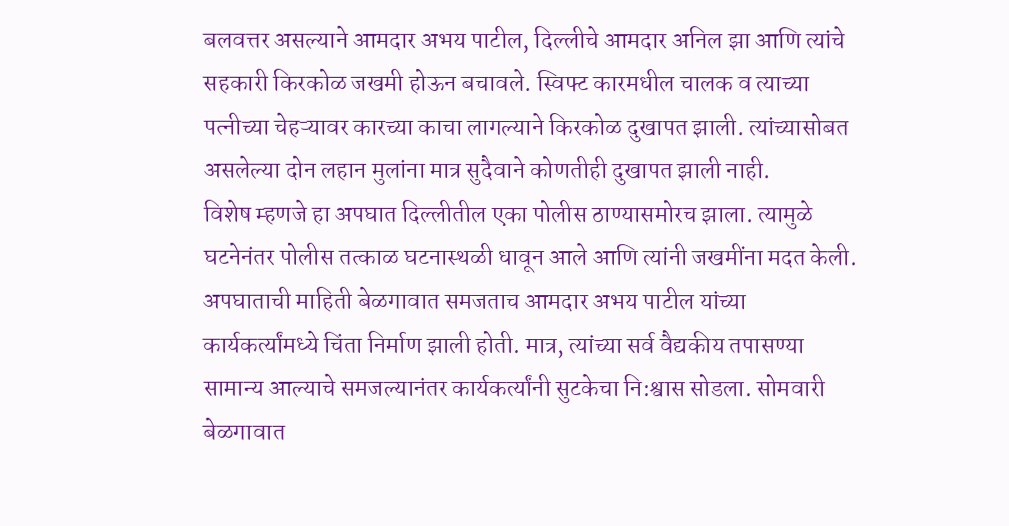बलवत्तर असल्याने आमदार अभय पाटील, दिल्लीचे आमदार अनिल झा आणि त्यांचे सहकारी किरकोळ जखमी होऊन बचावले. स्विफ्ट कारमधील चालक व त्याच्या पत्नीच्या चेहऱ्यावर कारच्या काचा लागल्याने किरकोळ दुखापत झाली. त्यांच्यासोबत असलेल्या दोन लहान मुलांना मात्र सुदैवाने कोणतीही दुखापत झाली नाही.
विशेष म्हणजे हा अपघात दिल्लीतील एका पोलीस ठाण्यासमोरच झाला. त्यामुळे घटनेनंतर पोलीस तत्काळ घटनास्थळी धावून आले आणि त्यांनी जखमींना मदत केली.
अपघाताची माहिती बेळगावात समजताच आमदार अभय पाटील यांच्या कार्यकर्त्यांमध्ये चिंता निर्माण झाली होती. मात्र, त्यांच्या सर्व वैद्यकीय तपासण्या सामान्य आल्याचे समजल्यानंतर कार्यकर्त्यांनी सुटकेचा नि:श्वास सोडला. सोमवारी बेळगावात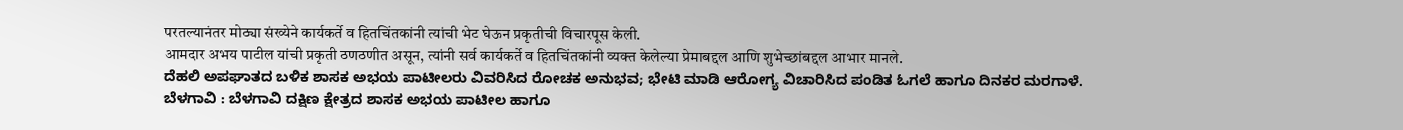परतल्यानंतर मोठ्या संख्येने कार्यकर्ते व हितचिंतकांनी त्यांची भेट घेऊन प्रकृतीची विचारपूस केली.
आमदार अभय पाटील यांची प्रकृती ठणठणीत असून, त्यांनी सर्व कार्यकर्ते व हितचिंतकांनी व्यक्त केलेल्या प्रेमाबद्दल आणि शुभेच्छांबद्दल आभार मानले.
ದೆಹಲಿ ಅಪಘಾತದ ಬಳಿಕ ಶಾಸಕ ಅಭಯ ಪಾಟೀಲರು ವಿವರಿಸಿದ ರೋಚಕ ಅನುಭವ; ಭೇಟಿ ಮಾಡಿ ಆರೋಗ್ಯ ವಿಚಾರಿಸಿದ ಪಂಡಿತ ಓಗಲೆ ಹಾಗೂ ದಿನಕರ ಮರಗಾಳೆ.
ಬೆಳಗಾವಿ : ಬೆಳಗಾವಿ ದಕ್ಷಿಣ ಕ್ಷೇತ್ರದ ಶಾಸಕ ಅಭಯ ಪಾಟೀಲ ಹಾಗೂ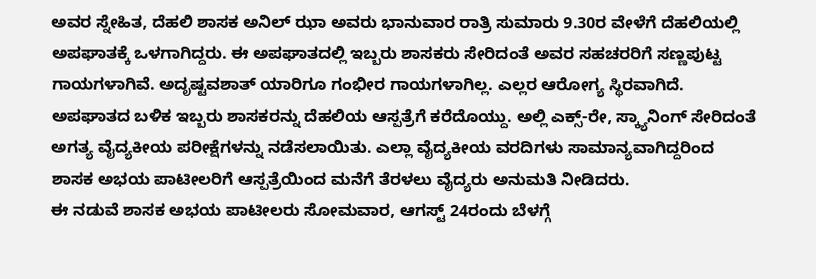ಅವರ ಸ್ನೇಹಿತ, ದೆಹಲಿ ಶಾಸಕ ಅನಿಲ್ ಝಾ ಅವರು ಭಾನುವಾರ ರಾತ್ರಿ ಸುಮಾರು 9.30ರ ವೇಳೆಗೆ ದೆಹಲಿಯಲ್ಲಿ ಅಪಘಾತಕ್ಕೆ ಒಳಗಾಗಿದ್ದರು. ಈ ಅಪಘಾತದಲ್ಲಿ ಇಬ್ಬರು ಶಾಸಕರು ಸೇರಿದಂತೆ ಅವರ ಸಹಚರರಿಗೆ ಸಣ್ಣಪುಟ್ಟ ಗಾಯಗಳಾಗಿವೆ. ಅದೃಷ್ಟವಶಾತ್ ಯಾರಿಗೂ ಗಂಭೀರ ಗಾಯಗಳಾಗಿಲ್ಲ. ಎಲ್ಲರ ಆರೋಗ್ಯ ಸ್ಥಿರವಾಗಿದೆ.
ಅಪಘಾತದ ಬಳಿಕ ಇಬ್ಬರು ಶಾಸಕರನ್ನು ದೆಹಲಿಯ ಆಸ್ಪತ್ರೆಗೆ ಕರೆದೊಯ್ದು. ಅಲ್ಲಿ ಎಕ್ಸ್-ರೇ, ಸ್ಕ್ಯಾನಿಂಗ್ ಸೇರಿದಂತೆ ಅಗತ್ಯ ವೈದ್ಯಕೀಯ ಪರೀಕ್ಷೆಗಳನ್ನು ನಡೆಸಲಾಯಿತು. ಎಲ್ಲಾ ವೈದ್ಯಕೀಯ ವರದಿಗಳು ಸಾಮಾನ್ಯವಾಗಿದ್ದರಿಂದ ಶಾಸಕ ಅಭಯ ಪಾಟೀಲರಿಗೆ ಆಸ್ಪತ್ರೆಯಿಂದ ಮನೆಗೆ ತೆರಳಲು ವೈದ್ಯರು ಅನುಮತಿ ನೀಡಿದರು.
ಈ ನಡುವೆ ಶಾಸಕ ಅಭಯ ಪಾಟೀಲರು ಸೋಮವಾರ, ಆಗಸ್ಟ್ 24ರಂದು ಬೆಳಗ್ಗೆ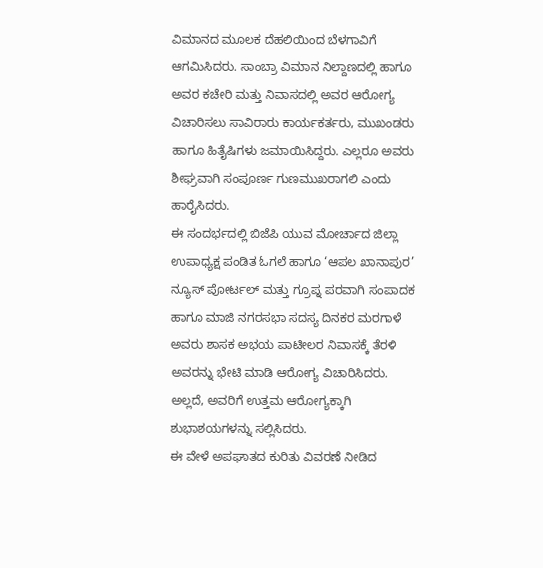ವಿಮಾನದ ಮೂಲಕ ದೆಹಲಿಯಿಂದ ಬೆಳಗಾವಿಗೆ ಆಗಮಿಸಿದರು. ಸಾಂಬ್ರಾ ವಿಮಾನ ನಿಲ್ದಾಣದಲ್ಲಿ ಹಾಗೂ ಅವರ ಕಚೇರಿ ಮತ್ತು ನಿವಾಸದಲ್ಲಿ ಅವರ ಆರೋಗ್ಯ ವಿಚಾರಿಸಲು ಸಾವಿರಾರು ಕಾರ್ಯಕರ್ತರು, ಮುಖಂಡರು ಹಾಗೂ ಹಿತೈಷಿಗಳು ಜಮಾಯಿಸಿದ್ದರು. ಎಲ್ಲರೂ ಅವರು ಶೀಘ್ರವಾಗಿ ಸಂಪೂರ್ಣ ಗುಣಮುಖರಾಗಲಿ ಎಂದು ಹಾರೈಸಿದರು.
ಈ ಸಂದರ್ಭದಲ್ಲಿ ಬಿಜೆಪಿ ಯುವ ಮೋರ್ಚಾದ ಜಿಲ್ಲಾ ಉಪಾಧ್ಯಕ್ಷ ಪಂಡಿತ ಓಗಲೆ ಹಾಗೂ ‘ಆಪಲ ಖಾನಾಪುರ’ ನ್ಯೂಸ್ ಪೋರ್ಟಲ್ ಮತ್ತು ಗ್ರೂಪ್ನ ಪರವಾಗಿ ಸಂಪಾದಕ ಹಾಗೂ ಮಾಜಿ ನಗರಸಭಾ ಸದಸ್ಯ ದಿನಕರ ಮರಗಾಳೆ ಅವರು ಶಾಸಕ ಅಭಯ ಪಾಟೀಲರ ನಿವಾಸಕ್ಕೆ ತೆರಳಿ ಅವರನ್ನು ಭೇಟಿ ಮಾಡಿ ಆರೋಗ್ಯ ವಿಚಾರಿಸಿದರು. ಅಲ್ಲದೆ, ಅವರಿಗೆ ಉತ್ತಮ ಆರೋಗ್ಯಕ್ಕಾಗಿ ಶುಭಾಶಯಗಳನ್ನು ಸಲ್ಲಿಸಿದರು.
ಈ ವೇಳೆ ಅಪಘಾತದ ಕುರಿತು ವಿವರಣೆ ನೀಡಿದ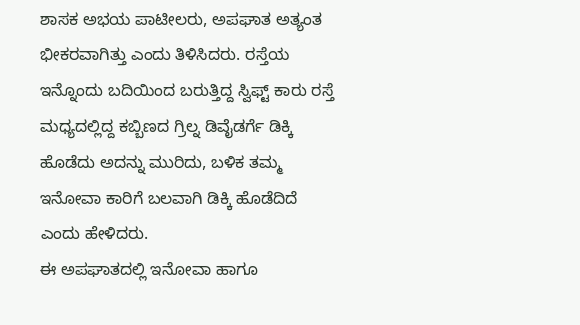ಶಾಸಕ ಅಭಯ ಪಾಟೀಲರು, ಅಪಘಾತ ಅತ್ಯಂತ ಭೀಕರವಾಗಿತ್ತು ಎಂದು ತಿಳಿಸಿದರು. ರಸ್ತೆಯ ಇನ್ನೊಂದು ಬದಿಯಿಂದ ಬರುತ್ತಿದ್ದ ಸ್ವಿಫ್ಟ್ ಕಾರು ರಸ್ತೆ ಮಧ್ಯದಲ್ಲಿದ್ದ ಕಬ್ಬಿಣದ ಗ್ರಿಲ್ನ ಡಿವೈಡರ್ಗೆ ಡಿಕ್ಕಿ ಹೊಡೆದು ಅದನ್ನು ಮುರಿದು, ಬಳಿಕ ತಮ್ಮ ಇನೋವಾ ಕಾರಿಗೆ ಬಲವಾಗಿ ಡಿಕ್ಕಿ ಹೊಡೆದಿದೆ ಎಂದು ಹೇಳಿದರು.
ಈ ಅಪಘಾತದಲ್ಲಿ ಇನೋವಾ ಹಾಗೂ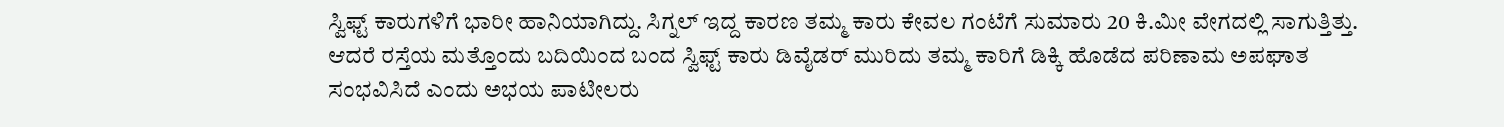ಸ್ವಿಫ್ಟ್ ಕಾರುಗಳಿಗೆ ಭಾರೀ ಹಾನಿಯಾಗಿದ್ದು. ಸಿಗ್ನಲ್ ಇದ್ದ ಕಾರಣ ತಮ್ಮ ಕಾರು ಕೇವಲ ಗಂಟೆಗೆ ಸುಮಾರು 20 ಕಿ.ಮೀ ವೇಗದಲ್ಲಿ ಸಾಗುತ್ತಿತ್ತು. ಆದರೆ ರಸ್ತೆಯ ಮತ್ತೊಂದು ಬದಿಯಿಂದ ಬಂದ ಸ್ವಿಫ್ಟ್ ಕಾರು ಡಿವೈಡರ್ ಮುರಿದು ತಮ್ಮ ಕಾರಿಗೆ ಡಿಕ್ಕಿ ಹೊಡೆದ ಪರಿಣಾಮ ಅಪಘಾತ ಸಂಭವಿಸಿದೆ ಎಂದು ಅಭಯ ಪಾಟೀಲರು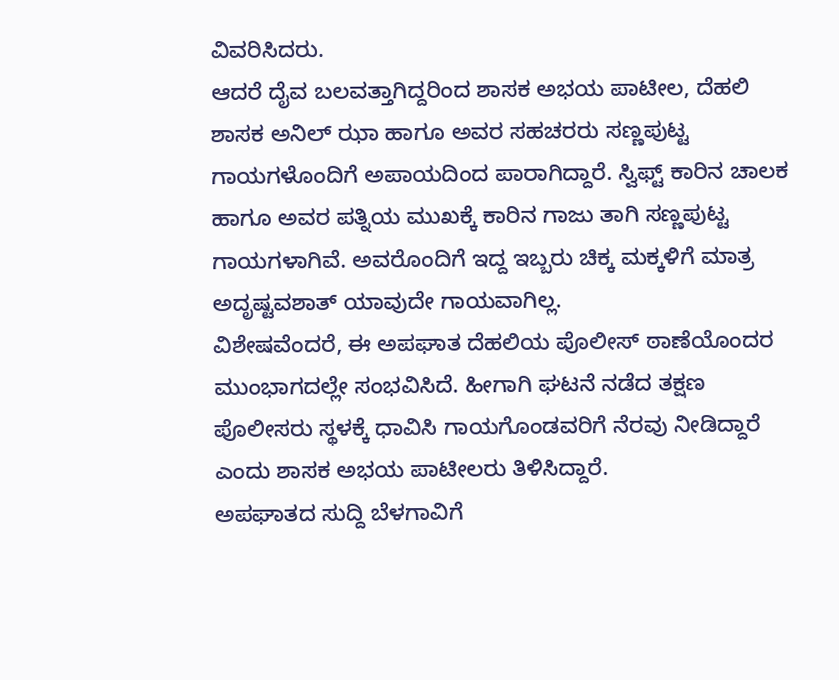ವಿವರಿಸಿದರು.
ಆದರೆ ದೈವ ಬಲವತ್ತಾಗಿದ್ದರಿಂದ ಶಾಸಕ ಅಭಯ ಪಾಟೀಲ, ದೆಹಲಿ ಶಾಸಕ ಅನಿಲ್ ಝಾ ಹಾಗೂ ಅವರ ಸಹಚರರು ಸಣ್ಣಪುಟ್ಟ ಗಾಯಗಳೊಂದಿಗೆ ಅಪಾಯದಿಂದ ಪಾರಾಗಿದ್ದಾರೆ. ಸ್ವಿಫ್ಟ್ ಕಾರಿನ ಚಾಲಕ ಹಾಗೂ ಅವರ ಪತ್ನಿಯ ಮುಖಕ್ಕೆ ಕಾರಿನ ಗಾಜು ತಾಗಿ ಸಣ್ಣಪುಟ್ಟ ಗಾಯಗಳಾಗಿವೆ. ಅವರೊಂದಿಗೆ ಇದ್ದ ಇಬ್ಬರು ಚಿಕ್ಕ ಮಕ್ಕಳಿಗೆ ಮಾತ್ರ ಅದೃಷ್ಟವಶಾತ್ ಯಾವುದೇ ಗಾಯವಾಗಿಲ್ಲ.
ವಿಶೇಷವೆಂದರೆ, ಈ ಅಪಘಾತ ದೆಹಲಿಯ ಪೊಲೀಸ್ ಠಾಣೆಯೊಂದರ ಮುಂಭಾಗದಲ್ಲೇ ಸಂಭವಿಸಿದೆ. ಹೀಗಾಗಿ ಘಟನೆ ನಡೆದ ತಕ್ಷಣ ಪೊಲೀಸರು ಸ್ಥಳಕ್ಕೆ ಧಾವಿಸಿ ಗಾಯಗೊಂಡವರಿಗೆ ನೆರವು ನೀಡಿದ್ದಾರೆ ಎಂದು ಶಾಸಕ ಅಭಯ ಪಾಟೀಲರು ತಿಳಿಸಿದ್ದಾರೆ.
ಅಪಘಾತದ ಸುದ್ದಿ ಬೆಳಗಾವಿಗೆ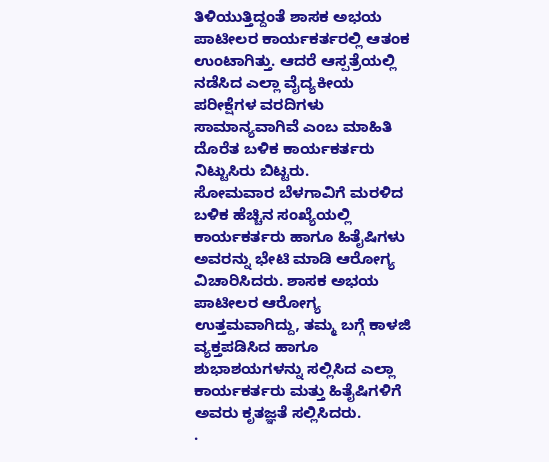ತಿಳಿಯುತ್ತಿದ್ದಂತೆ ಶಾಸಕ ಅಭಯ ಪಾಟೀಲರ ಕಾರ್ಯಕರ್ತರಲ್ಲಿ ಆತಂಕ ಉಂಟಾಗಿತ್ತು. ಆದರೆ ಆಸ್ಪತ್ರೆಯಲ್ಲಿ ನಡೆಸಿದ ಎಲ್ಲಾ ವೈದ್ಯಕೀಯ ಪರೀಕ್ಷೆಗಳ ವರದಿಗಳು ಸಾಮಾನ್ಯವಾಗಿವೆ ಎಂಬ ಮಾಹಿತಿ ದೊರೆತ ಬಳಿಕ ಕಾರ್ಯಕರ್ತರು ನಿಟ್ಟುಸಿರು ಬಿಟ್ಟರು.
ಸೋಮವಾರ ಬೆಳಗಾವಿಗೆ ಮರಳಿದ ಬಳಿಕ ಹೆಚ್ಚಿನ ಸಂಖ್ಯೆಯಲ್ಲಿ ಕಾರ್ಯಕರ್ತರು ಹಾಗೂ ಹಿತೈಷಿಗಳು ಅವರನ್ನು ಭೇಟಿ ಮಾಡಿ ಆರೋಗ್ಯ ವಿಚಾರಿಸಿದರು. ಶಾಸಕ ಅಭಯ ಪಾಟೀಲರ ಆರೋಗ್ಯ ಉತ್ತಮವಾಗಿದ್ದು, ತಮ್ಮ ಬಗ್ಗೆ ಕಾಳಜಿ ವ್ಯಕ್ತಪಡಿಸಿದ ಹಾಗೂ ಶುಭಾಶಯಗಳನ್ನು ಸಲ್ಲಿಸಿದ ಎಲ್ಲಾ ಕಾರ್ಯಕರ್ತರು ಮತ್ತು ಹಿತೈಷಿಗಳಿಗೆ ಅವರು ಕೃತಜ್ಞತೆ ಸಲ್ಲಿಸಿದರು.
.